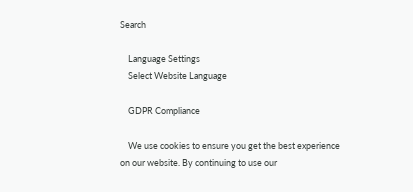Search

    Language Settings
    Select Website Language

    GDPR Compliance

    We use cookies to ensure you get the best experience on our website. By continuing to use our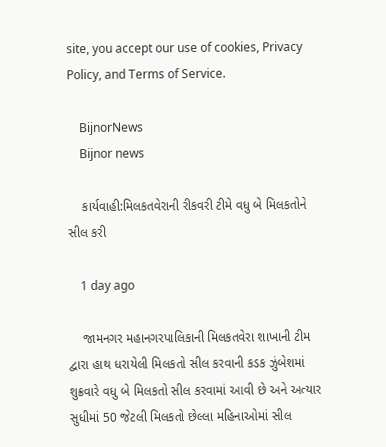site, you accept our use of cookies, Privacy Policy, and Terms of Service.

    BijnorNews
    Bijnor news

    કાર્યવાહી:મિલકતવેરાની રીકવરી ટીમે વધુ બે મિલકતોને સીલ કરી

    1 day ago

    જામનગર મહાનગરપાલિકાની મિલકતવેરા શાખાની ટીમ દ્વારા હાથ ધરાયેલી મિલકતો સીલ કરવાની કડક ઝુંબેશમાં શુક્રવારે વધુ બે મિલકતો સીલ કરવામાં આવી છે અને અત્યાર સુધીમાં 50 જેટલી મિલકતો છેલ્લા મહિનાઓમાં સીલ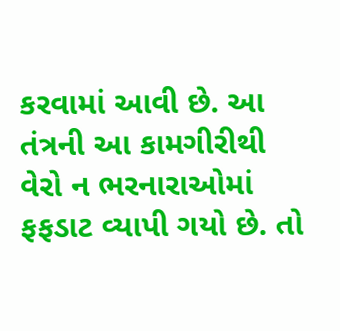કરવામાં આવી છે. આ તંત્રની આ કામગીરીથી વેરો ન ભરનારાઓમાં ફફડાટ વ્યાપી ગયો છે. તો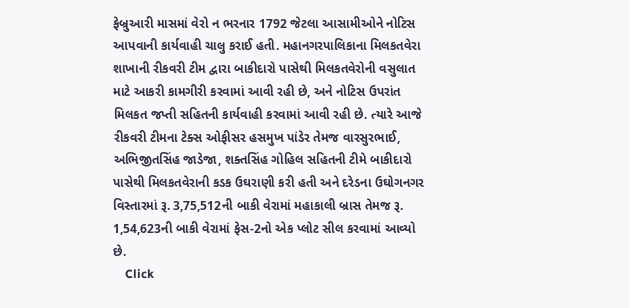ફેબ્રુઆરી માસમાં વેરો ન ભરનાર 1792 જેટલા આસામીઓને નોટિસ આપવાની કાર્યવાહી ચાલુ કરાઈ હતી. મહાનગરપાલિકાના મિલકતવેરા શાખાની રીકવરી ટીમ દ્વારા બાકીદારો પાસેથી મિલકતવેરોની વસુલાત માટે આકરી કામગીરી કરવામાં આવી રહી છે, અને નોટિસ ઉપરાંત મિલકત જપ્તી સહિતની કાર્યવાહી કરવામાં આવી રહી છે. ત્યારે આજે રીકવરી ટીમના ટેક્સ ઓફીસર હસમુખ પાંડેર તેમજ વારસુરભાઈ, અભિજીતસિંહ જાડેજા, શક્તસિંહ ગોહિલ સહિતની ટીમે બાકીદારો પાસેથી મિલકતવેરાની કડક ઉઘરાણી કરી હતી અને દરેડના ઉઘોગનગર વિસ્તારમાં રૂ. 3,75,512ની બાકી વેરામાં મહાકાલી બ્રાસ તેમજ રૂ. 1,54,623ની બાકી વેરામાં ફેસ-2નો એક પ્લોટ સીલ કરવામાં આવ્યો છે.
    Click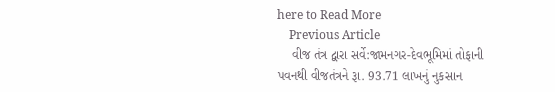here to Read More
    Previous Article
    વીજ તંત્ર દ્વારા સર્વે:જામનગર-દેવભૂમિમાં તોફાની પવનથી વીજતંત્રને રૂા. 93.71 લાખનું નુકસાન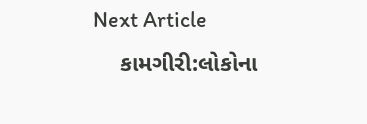Next Article
    કામગીરી:લોકોના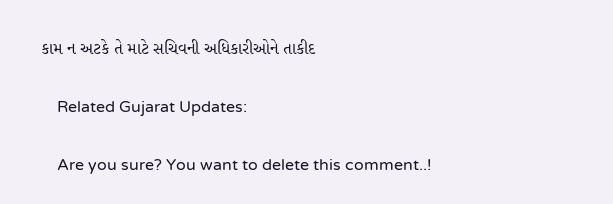કામ ન અટકે તે માટે સચિવની અધિકારીઓને તાકીદ

    Related Gujarat Updates:

    Are you sure? You want to delete this comment..!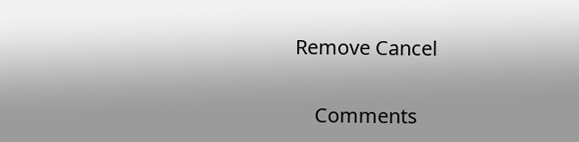Remove Cancel

    Comments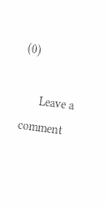(0)

      Leave a comment